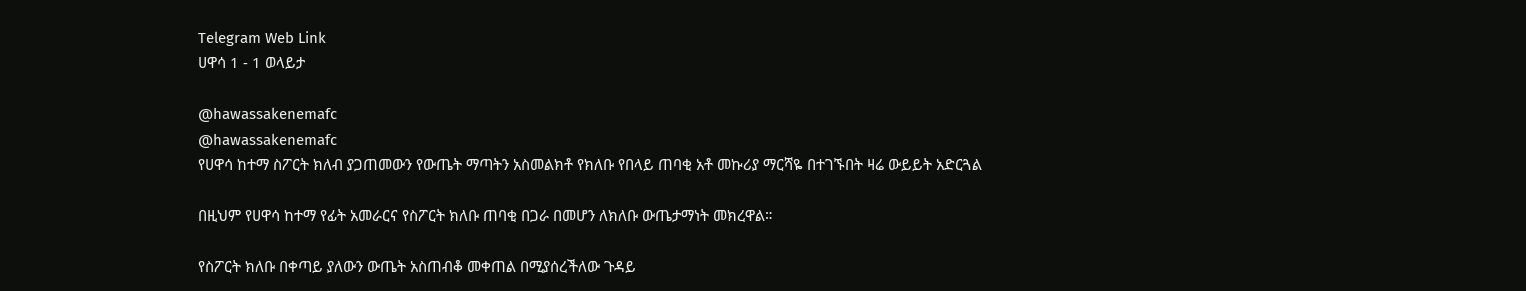Telegram Web Link
ሀዋሳ 1 - 1 ወላይታ

@hawassakenemafc
@hawassakenemafc
የሀዋሳ ከተማ ስፖርት ክለብ ያጋጠመውን የውጤት ማጣትን አስመልክቶ የክለቡ የበላይ ጠባቂ አቶ መኩሪያ ማርሻዬ በተገኙበት ዛሬ ውይይት አድርጓል

በዚህም የሀዋሳ ከተማ የፊት አመራርና የስፖርት ክለቡ ጠባቂ በጋራ በመሆን ለክለቡ ውጤታማነት መክረዋል።

የስፖርት ክለቡ በቀጣይ ያለውን ውጤት አስጠብቆ መቀጠል በሚያሰረችለው ጉዳይ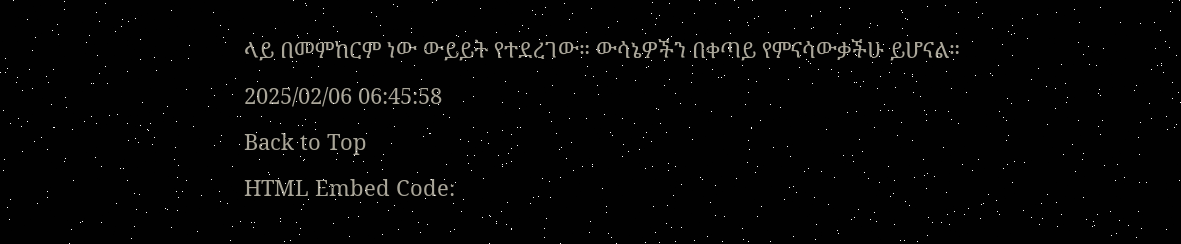ላይ በመምከርም ነው ውይይት የተደረገው። ውሳኔዎችን በቀጣይ የምናሳውቃችሁ ይሆናል።
2025/02/06 06:45:58
Back to Top
HTML Embed Code: